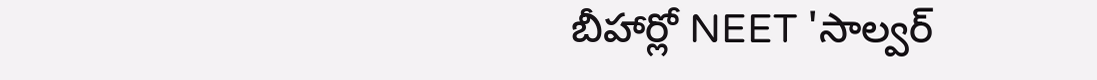బీహార్లో NEET 'సాల్వర్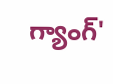గ్యాంగ్'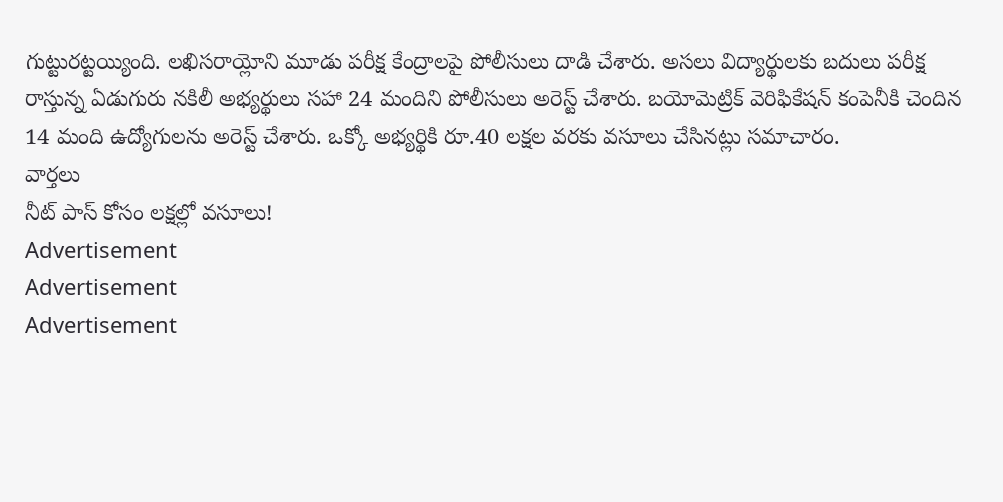గుట్టురట్టయ్యింది. లఖిసరాయ్లోని మూడు పరీక్ష కేంద్రాలపై పోలీసులు దాడి చేశారు. అసలు విద్యార్థులకు బదులు పరీక్ష రాస్తున్న ఏడుగురు నకిలీ అభ్యర్థులు సహా 24 మందిని పోలీసులు అరెస్ట్ చేశారు. బయోమెట్రిక్ వెరిఫికేషన్ కంపెనీకి చెందిన 14 మంది ఉద్యోగులను అరెస్ట్ చేశారు. ఒక్కో అభ్యర్థికి రూ.40 లక్షల వరకు వసూలు చేసినట్లు సమాచారం.
వార్తలు
నీట్ పాస్ కోసం లక్షల్లో వసూలు!
Advertisement
Advertisement
Advertisement